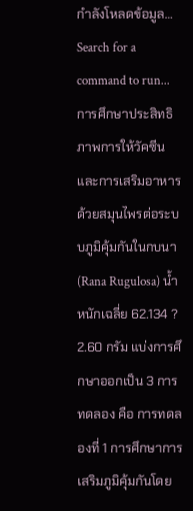กำลังโหลดข้อมูล…
Search for a command to run...
การศึกษาประสิทธิภาพการให้วัคซีนและการเสริมอาหารด้วยสมุนไพรต่อระบบภูมิคุ้มกันในกบนา (Rana Rugulosa) น้ำหนักเฉลี่ย 62.134 ? 2.60 กรัม แบ่งการศึกษาออกเป็น 3 การทดลอง คือ การทดลองที่ 1 การศึกษาการเสริมภูมิคุ้มกันโดย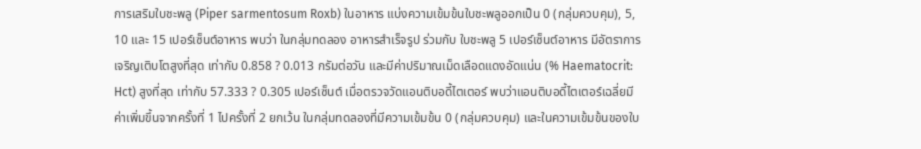การเสริมใบชะพลู (Piper sarmentosum Roxb) ในอาหาร แบ่งความเข้มข้นใบชะพลูออกเป็น 0 (กลุ่มควบคุม), 5, 10 และ 15 เปอร์เซ็นต์อาหาร พบว่า ในกลุ่มทดลอง อาหารสำเร็จรูป ร่วมกับ ใบชะพลู 5 เปอร์เซ็นต์อาหาร มีอัตราการเจริญเติบโตสูงที่สุด เท่ากับ 0.858 ? 0.013 กรัมต่อวัน และมีค่าปริมาณเม็ดเลือดแดงอัดแน่น (% Haematocrit: Hct) สูงที่สุด เท่ากับ 57.333 ? 0.305 เปอร์เซ็นต์ เมื่อตรวจวัดแอนติบอดี้ไตเตอร์ พบว่าแอนติบอดี้ไตเตอร์เฉลี่ยมีค่าเพิ่มขึ้นจากครั้งที่ 1 ไปครั้งที่ 2 ยกเว้น ในกลุ่มทดลองที่มีความเข้มข้น 0 (กลุ่มควบคุม) และในความเข้มข้นของใบ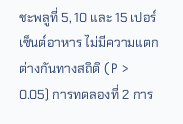ชะพลูที่ 5, 10 และ 15 เปอร์เซ็นต์อาหาร ไม่มีความแตกต่างกันทางสถิติ (P > 0.05) การทดลองที่ 2 การ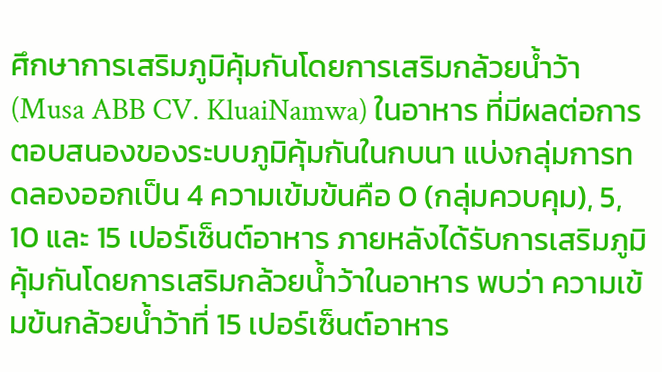ศึกษาการเสริมภูมิคุ้มกันโดยการเสริมกล้วยน้ำว้า (Musa ABB CV. KluaiNamwa) ในอาหาร ที่มีผลต่อการตอบสนองของระบบภูมิคุ้มกันในกบนา แบ่งกลุ่มการทดลองออกเป็น 4 ความเข้มข้นคือ 0 (กลุ่มควบคุม), 5, 10 และ 15 เปอร์เซ็นต์อาหาร ภายหลังได้รับการเสริมภูมิคุ้มกันโดยการเสริมกล้วยน้ำว้าในอาหาร พบว่า ความเข้มข้นกล้วยน้ำว้าที่ 15 เปอร์เซ็นต์อาหาร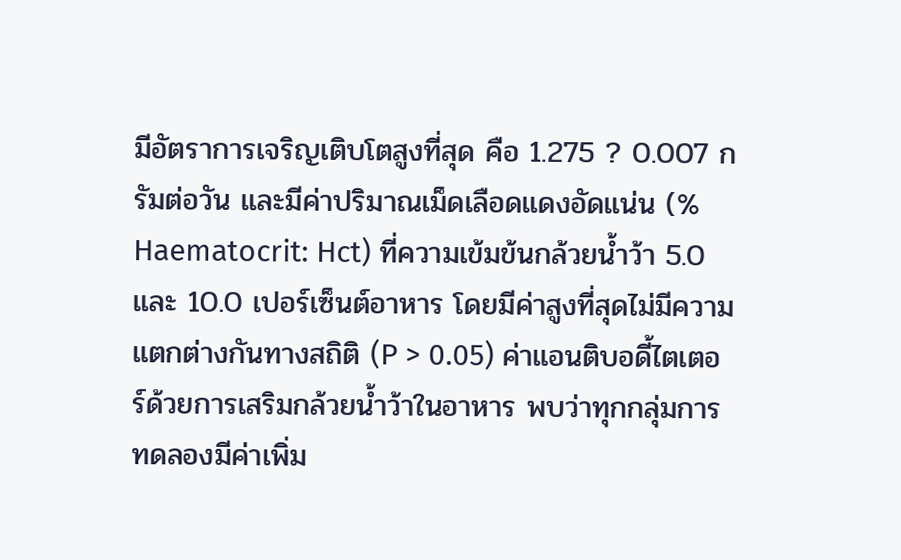มีอัตราการเจริญเติบโตสูงที่สุด คือ 1.275 ? 0.007 กรัมต่อวัน และมีค่าปริมาณเม็ดเลือดแดงอัดแน่น (% Haematocrit: Hct) ที่ความเข้มข้นกล้วยน้ำว้า 5.0 และ 10.0 เปอร์เซ็นต์อาหาร โดยมีค่าสูงที่สุดไม่มีความแตกต่างกันทางสถิติ (P > 0.05) ค่าแอนติบอดี้ไตเตอร์ด้วยการเสริมกล้วยน้ำว้าในอาหาร พบว่าทุกกลุ่มการทดลองมีค่าเพิ่ม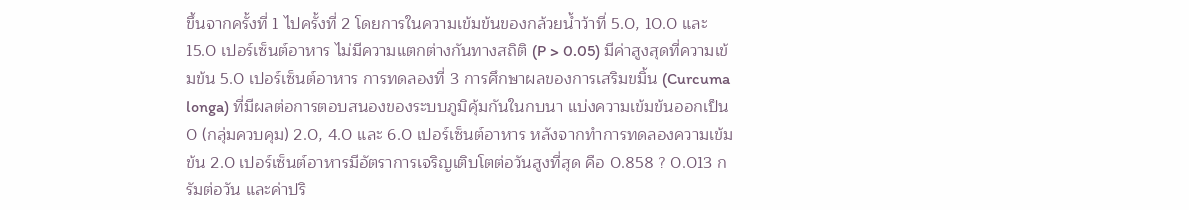ขึ้นจากครั้งที่ 1 ไปครั้งที่ 2 โดยการในความเข้มข้นของกล้วยน้ำว้าที่ 5.0, 10.0 และ 15.0 เปอร์เซ็นต์อาหาร ไม่มีความแตกต่างกันทางสถิติ (P > 0.05) มีค่าสูงสุดที่ความเข้มข้น 5.0 เปอร์เซ็นต์อาหาร การทดลองที่ 3 การศึกษาผลของการเสริมขมิ้น (Curcuma longa) ที่มีผลต่อการตอบสนองของระบบภูมิคุ้มกันในกบนา แบ่งความเข้มข้นออกเป็น 0 (กลุ่มควบคุม) 2.0, 4.0 และ 6.0 เปอร์เซ็นต์อาหาร หลังจากทำการทดลองความเข้มข้น 2.0 เปอร์เซ็นต์อาหารมีอัตราการเจริญเติบโตต่อวันสูงที่สุด คือ 0.858 ? 0.013 กรัมต่อวัน และค่าปริ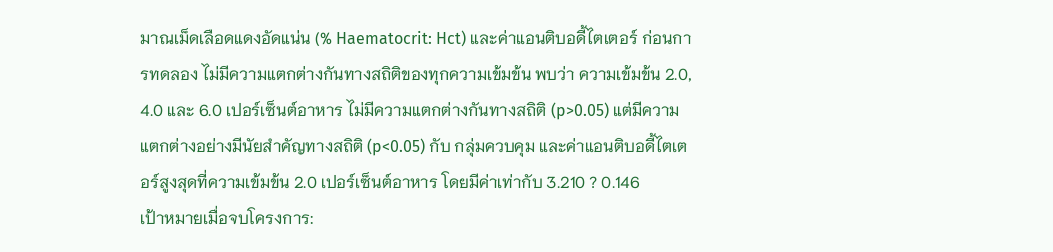มาณเม็ดเลือดแดงอัดแน่น (% Haematocrit: Hct) และค่าแอนติบอดี้ไตเตอร์ ก่อนการทดลอง ไม่มีความแตกต่างกันทางสถิติของทุกความเข้มข้น พบว่า ความเข้มข้น 2.0, 4.0 และ 6.0 เปอร์เซ็นต์อาหาร ไม่มีความแตกต่างกันทางสถิติ (p>0.05) แต่มีความแตกต่างอย่างมีนัยสำคัญทางสถิติ (p<0.05) กับ กลุ่มควบคุม และค่าแอนติบอดี้ไตเตอร์สูงสุดที่ความเข้มข้น 2.0 เปอร์เซ็นต์อาหาร โดยมีค่าเท่ากับ 3.210 ? 0.146
เป้าหมายเมื่อจบโครงการ: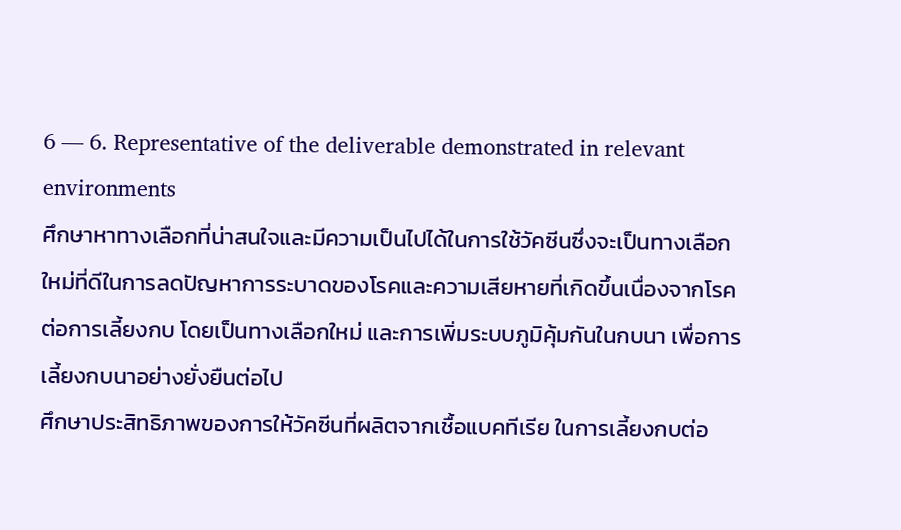6 — 6. Representative of the deliverable demonstrated in relevant environments
ศึกษาหาทางเลือกที่น่าสนใจและมีความเป็นไปได้ในการใช้วัคซีนซึ่งจะเป็นทางเลือกใหม่ที่ดีในการลดปัญหาการระบาดของโรคและความเสียหายที่เกิดขึ้นเนื่องจากโรคต่อการเลี้ยงกบ โดยเป็นทางเลือกใหม่ และการเพิ่มระบบภูมิคุ้มกันในกบนา เพื่อการเลี้ยงกบนาอย่างยั่งยืนต่อไป
ศึกษาประสิทธิภาพของการให้วัคซีนที่ผลิตจากเชื้อแบคทีเรีย ในการเลี้ยงกบต่อ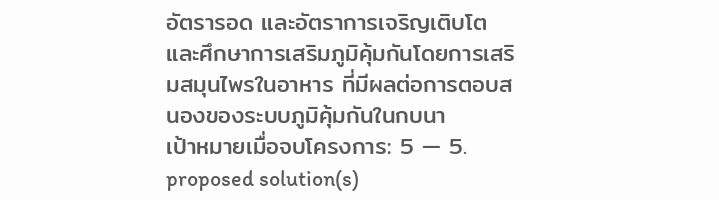อัตรารอด และอัตราการเจริญเติบโต และศึกษาการเสริมภูมิคุ้มกันโดยการเสริมสมุนไพรในอาหาร ที่มีผลต่อการตอบสนองของระบบภูมิคุ้มกันในกบนา
เป้าหมายเมื่อจบโครงการ: 5 — 5. proposed solution(s)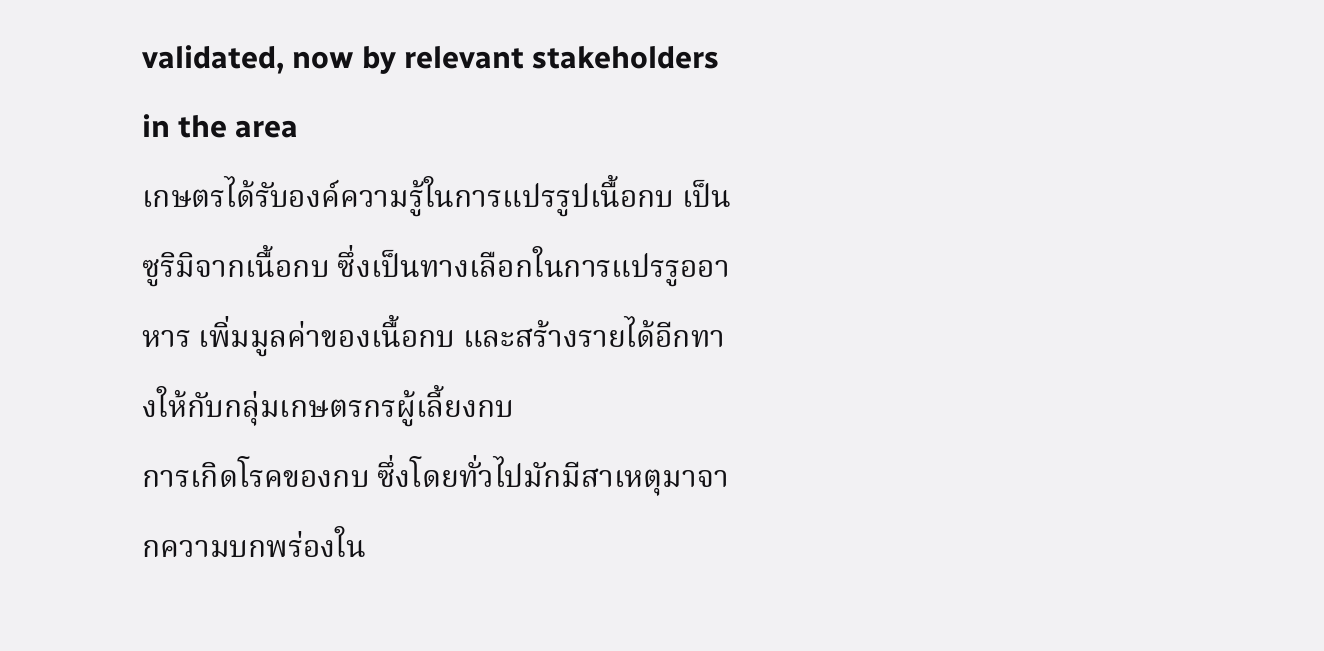validated, now by relevant stakeholders in the area
เกษตรได้รับองค์ความรู้ในการแปรรูปเนื้อกบ เป็นซูริมิจากเนื้อกบ ซึ่งเป็นทางเลือกในการแปรรูออาหาร เพิ่มมูลค่าของเนื้อกบ และสร้างรายได้อีกทางให้กับกลุ่มเกษตรกรผู้เลี้ยงกบ
การเกิดโรคของกบ ซึ่งโดยทั่วไปมักมีสาเหตุมาจากความบกพร่องใน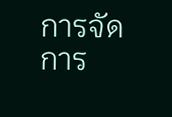การจัดการ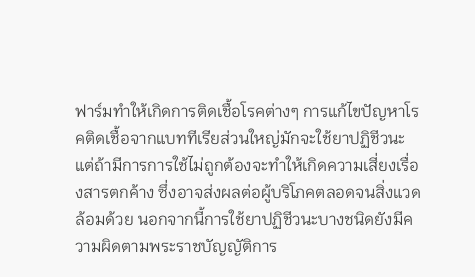ฟาร์มทำให้เกิดการติดเชื้อโรคต่างๆ การแก้ไขปัญหาโรคติดเชื้อจากแบททีเรียส่วนใหญ่มักจะใช้ยาปฏิชีวนะ แต่ถ้ามีการการใช้ไม่ถูกต้องจะทำให้เกิดความเสี่ยงเรื่องสารตกค้าง ซึ่งอาจส่งผลต่อผู้บริโภคตลอดจนสิ่งแวดล้อมด้วย นอกจากนี้การใช้ยาปฏิชีวนะบางชนิดยังมีความผิดตามพระราชบัญญัติการ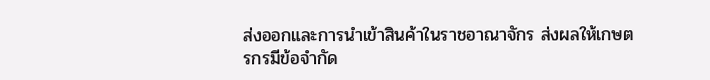ส่งออกและการนำเข้าสินค้าในราชอาณาจักร ส่งผลให้เกษตรกรมีข้อจำกัด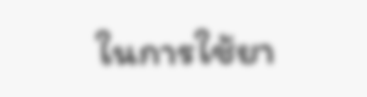ในการใช้ยา